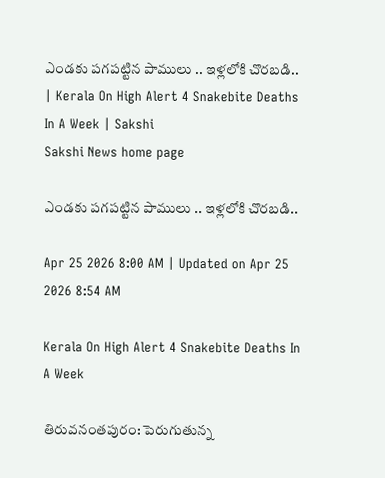ఎండకు పగపట్టిన పాములు .. ఇళ్లలోకి చొరబడి.. | Kerala On High Alert 4 Snakebite Deaths In A Week | Sakshi
Sakshi News home page

ఎండకు పగపట్టిన పాములు .. ఇళ్లలోకి చొరబడి..

Apr 25 2026 8:00 AM | Updated on Apr 25 2026 8:54 AM

Kerala On High Alert 4 Snakebite Deaths In A Week

తిరువనంతపురం: పెరుగుతున్న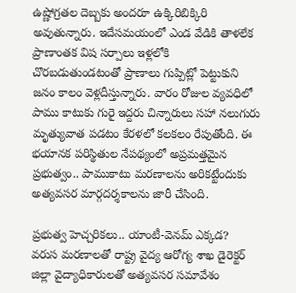ఉష్ణోగ్రతల దెబ్బకు అందరూ ఉక్కిరిబిక్కిరి అవుతున్నారు. ఇదేసమయంలో ఎండ వేడికి తాళలేక ప్రాణాంతక విష సర్పాలు ఇళ్లలోకి  చొరబడుతుండటంతో ప్రాణాలు గుప్పిట్లో పెట్టుకుని జనం కాలం వెళ్లదీస్తున్నారు. వారం రోజుల వ్యవధిలో పాము కాటుకు గురై ఇద్దరు చిన్నారులు సహా నలుగురు మృత్యువాత పడటం కేరళలో కలకలం రేపుతోంది. ఈ భయానక పరిస్థితుల నేపథ్యంలో అప్రమత్తమైన ప్రభుత్వం.. పాముకాటు మరణాలను అరికట్టేందుకు అత్యవసర మార్గదర్శకాలను జారీ చేసింది.

ప్రభుత్వ హెచ్చరికలు.. యాంటీ-వెనమ్ ఎక్కడ?
వరుస మరణాలతో రాష్ట్ర వైద్య ఆరోగ్య శాఖ డైరెక్టర్ జిల్లా వైద్యాధికారులతో అత్యవసర సమావేశం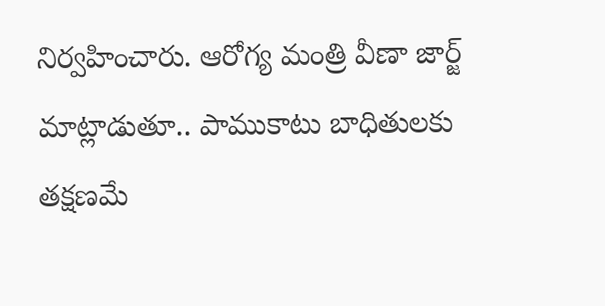నిర్వహించారు. ఆరోగ్య మంత్రి వీణా జార్జ్ మాట్లాడుతూ.. పాముకాటు బాధితులకు తక్షణమే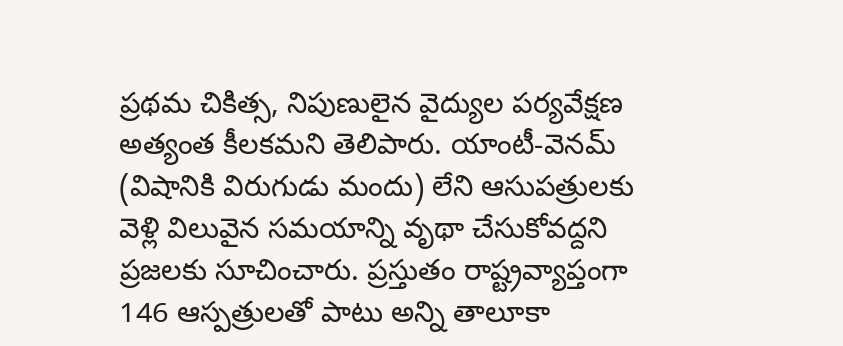ప్రథమ చికిత్స, నిపుణులైన వైద్యుల పర్యవేక్షణ అత్యంత కీలకమని తెలిపారు. యాంటీ-వెనమ్ (విషానికి విరుగుడు మందు) లేని ఆసుపత్రులకు వెళ్లి విలువైన సమయాన్ని వృథా చేసుకోవద్దని ప్రజలకు సూచించారు. ప్రస్తుతం రాష్ట్రవ్యాప్తంగా 146 ఆస్పత్రులతో పాటు అన్ని తాలూకా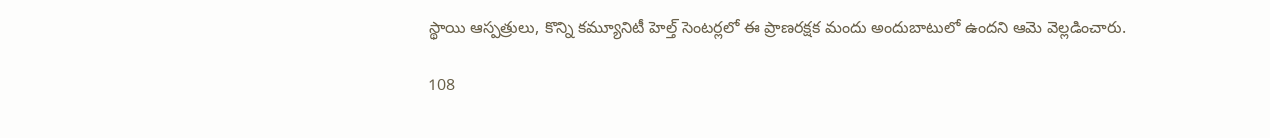స్థాయి ఆస్పత్రులు, కొన్ని కమ్యూనిటీ హెల్త్ సెంటర్లలో ఈ ప్రాణరక్షక మందు అందుబాటులో ఉందని ఆమె వెల్లడించారు.

108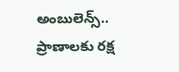అంబులెన్స్.. ప్రాణాలకు రక్ష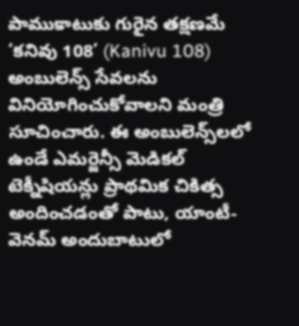పాముకాటుకు గురైన తక్షణమే ‘కనివు 108’ (Kanivu 108) అంబులెన్స్ సేవలను వినియోగించుకోవాలని మంత్రి సూచించారు. ఈ అంబులెన్స్‌లలో ఉండే ఎమర్జెన్సీ మెడికల్ టెక్నీషియన్లు ప్రాథమిక చికిత్స అందించడంతో పాటు, యాంటీ-వెనమ్ అందుబాటులో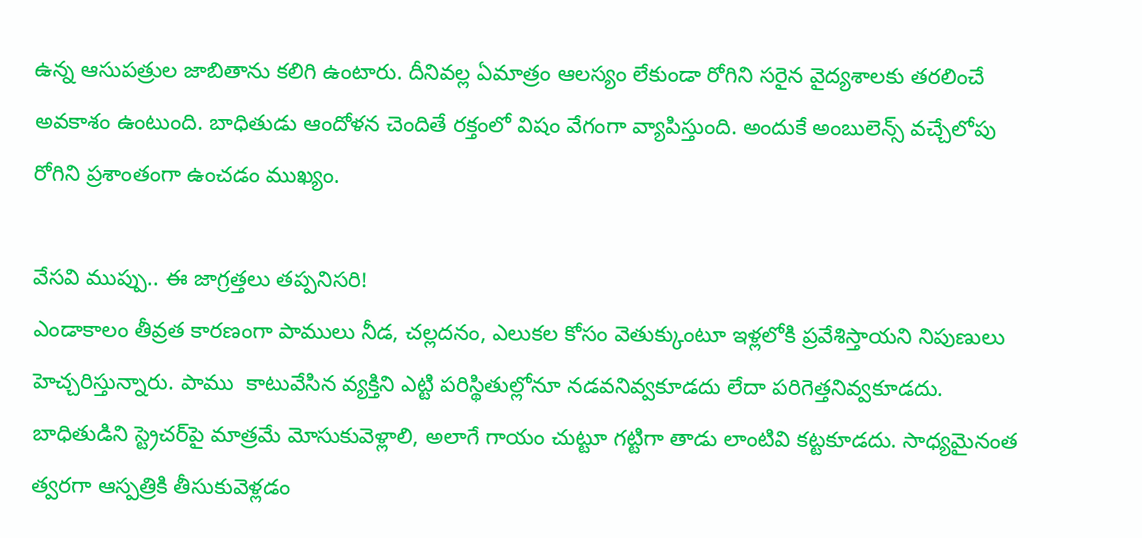ఉన్న ఆసుపత్రుల జాబితాను కలిగి ఉంటారు. దీనివల్ల ఏమాత్రం ఆలస్యం లేకుండా రోగిని సరైన వైద్యశాలకు తరలించే అవకాశం ఉంటుంది. బాధితుడు ఆందోళన చెందితే రక్తంలో విషం వేగంగా వ్యాపిస్తుంది. అందుకే అంబులెన్స్ వచ్చేలోపు రోగిని ప్రశాంతంగా ఉంచడం ముఖ్యం.

వేసవి ముప్పు.. ఈ జాగ్రత్తలు తప్పనిసరి!
ఎండాకాలం తీవ్రత కారణంగా పాములు నీడ, చల్లదనం, ఎలుకల కోసం వెతుక్కుంటూ ఇళ్లలోకి ప్రవేశిస్తాయని నిపుణులు హెచ్చరిస్తున్నారు. పాము  కాటువేసిన వ్యక్తిని ఎట్టి పరిస్థితుల్లోనూ నడవనివ్వకూడదు లేదా పరిగెత్తనివ్వకూడదు. బాధితుడిని స్ట్రెచర్‌పై మాత్రమే మోసుకువెళ్లాలి, అలాగే గాయం చుట్టూ గట్టిగా తాడు లాంటివి కట్టకూడదు. సాధ్యమైనంత త్వరగా ఆస్పత్రికి తీసుకువెళ్లడం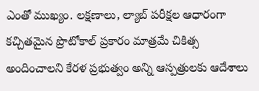ఎంతో ముఖ్యం. లక్షణాలు, ల్యాబ్ పరీక్షల ఆధారంగా కచ్చితమైన ప్రొటోకాల్ ప్రకారం మాత్రమే చికిత్స అందించాలని కేరళ ప్రభుత్వం అన్ని ఆస్పత్రులకు ఆదేశాలు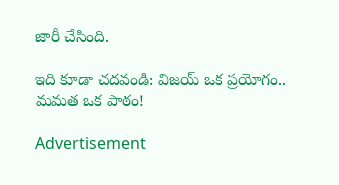జారీ చేసింది.

ఇది కూడా చదవండి: విజయ్ ఒక ప్రయోగం.. మమత ఒక పాఠం!

Advertisement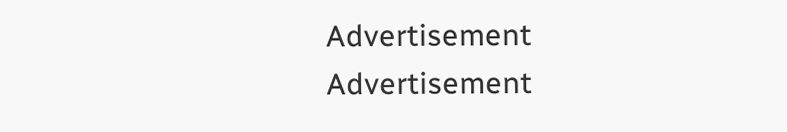Advertisement
Advertisement